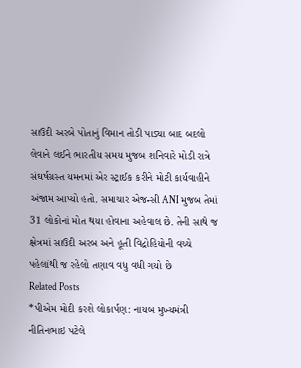સાઉદી અરબે પોતાનું વિમાન તોડી પાડ્યા બાદ બદલો લેવાને લઈને ભારતીય સમય મુજબ શનિવારે મોડી રાત્રે સંઘર્ષગ્રસ્ત યમનમાં એર સ્ટ્રાઈક કરીને મોટી કાર્યવાહીને અંજામ આપ્યો હતો. સમાચાર એજન્સી ANI મુજબ તેમાં 31 લોકોનાં મોત થયા હોવાના અહેવાલ છે. તેની સાથે જ ક્ષેત્રમાં સાઉદી અરબ અને હૂતી વિદ્રોહિયોની વચ્ચે પહેલાંથી જ રહેલો તણાવ વધુ વધી ગયો છે
Related Posts
*પીએમ મોદી કરશે લોકાર્પણ: નાયબ મુખ્યમંત્રી નીતિનભાઇ પટેલે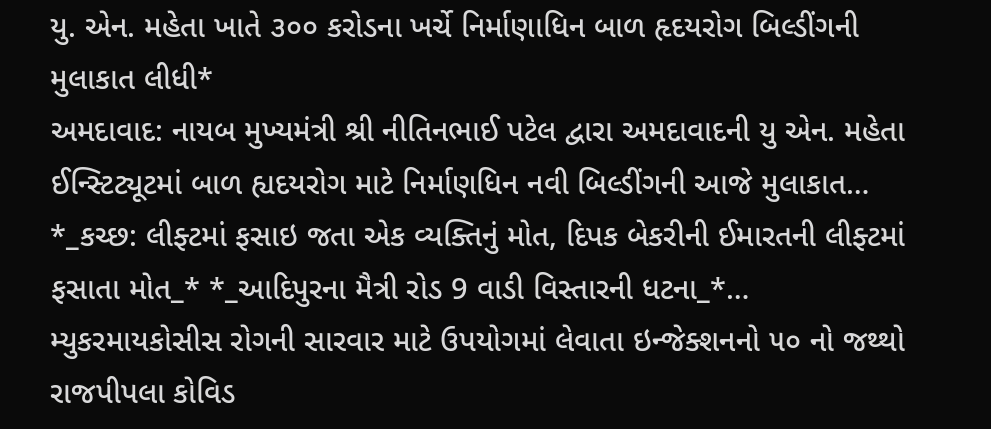યુ. એન. મહેતા ખાતે ૩૦૦ કરોડના ખર્ચે નિર્માણાધિન બાળ હૃદયરોગ બિલ્ડીંગની મુલાકાત લીધી*
અમદાવાદ: નાયબ મુખ્યમંત્રી શ્રી નીતિનભાઈ પટેલ દ્વારા અમદાવાદની યુ એન. મહેતા ઈન્સ્ટિટ્યૂટમાં બાળ હ્યદયરોગ માટે નિર્માણધિન નવી બિલ્ડીંગની આજે મુલાકાત…
*_કચ્છ: લીફ્ટમાં ફસાઇ જતા એક વ્યક્તિનું મોત, દિપક બેકરીની ઈમારતની લીફ્ટમાં ફસાતા મોત_* *_આદિપુરના મૈત્રી રોડ 9 વાડી વિસ્તારની ધટના_*…
મ્યુકરમાયકોસીસ રોગની સારવાર માટે ઉપયોગમાં લેવાતા ઇન્જેક્શનનો ૫૦ નો જથ્થો રાજપીપલા કોવિડ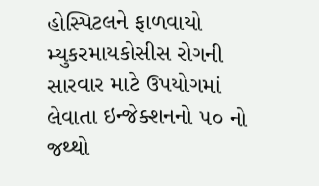હોસ્પિટલને ફાળવાયો
મ્યુકરમાયકોસીસ રોગની સારવાર માટે ઉપયોગમાં લેવાતા ઇન્જેક્શનનો ૫૦ નો જથ્થો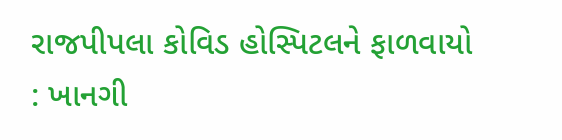રાજપીપલા કોવિડ હોસ્પિટલને ફાળવાયો : ખાનગી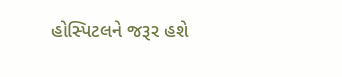હોસ્પિટલને જરૂર હશે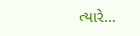ત્યારે…